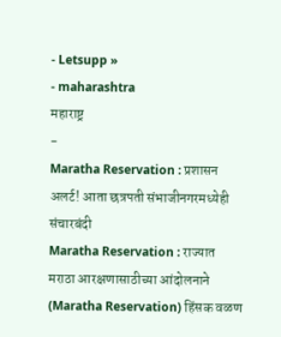- Letsupp »
- maharashtra
महाराष्ट्र
-
Maratha Reservation : प्रशासन अलर्ट! आता छत्रपती संभाजीनगरमध्येही संचारबंदी
Maratha Reservation : राज्यात मराठा आरक्षणासाठीच्या आंदोलनाने (Maratha Reservation) हिंसक वळण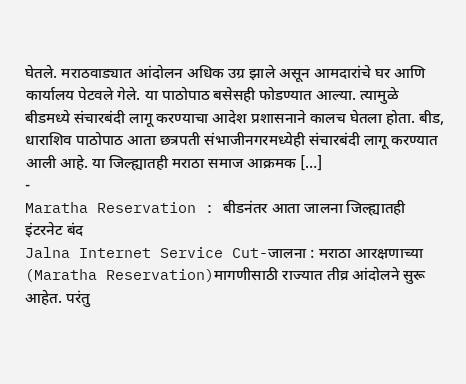घेतले. मराठवाड्यात आंदोलन अधिक उग्र झाले असून आमदारांचे घर आणि कार्यालय पेटवले गेले. या पाठोपाठ बसेसही फोडण्यात आल्या. त्यामुळे बीडमध्ये संचारबंदी लागू करण्याचा आदेश प्रशासनाने कालच घेतला होता. बीड, धाराशिव पाठोपाठ आता छत्रपती संभाजीनगरमध्येही संचारबंदी लागू करण्यात आली आहे. या जिल्ह्यातही मराठा समाज आक्रमक […]
-
Maratha Reservation : बीडनंतर आता जालना जिल्ह्यातही इंटरनेट बंद
Jalna Internet Service Cut-जालना : मराठा आरक्षणाच्या (Maratha Reservation)मागणीसाठी राज्यात तीव्र आंदोलने सुरू आहेत. परंतु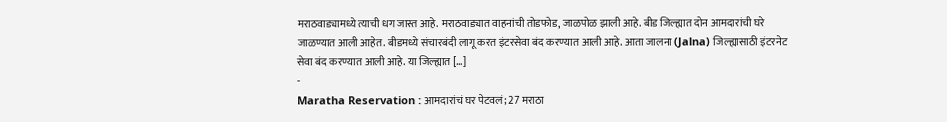मराठवाड्यामध्ये त्याची धग जास्त आहे. मराठवाड्यात वाहनांची तोडफोड, जाळपोळ झाली आहे. बीड जिल्ह्यात दोन आमदारांची घरे जाळण्यात आली आहेत. बीडमध्ये संचारबंदी लागू करत इंटरसेवा बंद करण्यात आली आहे. आता जालना (Jalna) जिल्ह्यासाठी इंटरनेट सेवा बंद करण्यात आली आहे. या जिल्ह्यात […]
-
Maratha Reservation : आमदारांचं घर पेटवलं; 27 मराठा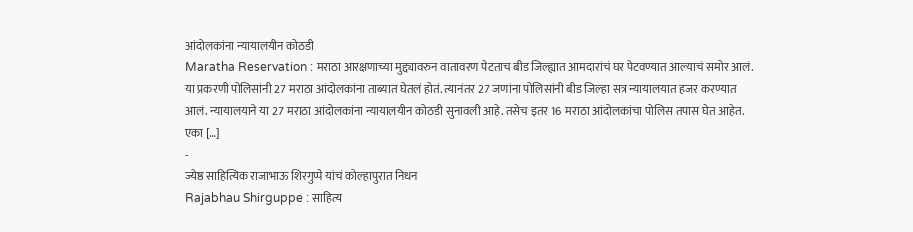आंदोलकांना न्यायालयीन कोठडी
Maratha Reservation : मराठा आरक्षणाच्या मुद्द्यावरुन वातावरण पेटताच बीड जिल्ह्यात आमदारांचं घर पेटवण्यात आल्याचं समोर आलं. या प्रकरणी पोलिसांनी 27 मराठा आंदोलकांना ताब्यात घेतलं होतं. त्यानंतर 27 जणांना पोलिसांनी बीड जिल्हा सत्र न्यायालयात हजर करण्यात आलं. न्यायालयाने या 27 मराठा आंदोलकांना न्यायालयीन कोठडी सुनावली आहे. तसेच इतर 16 मराठा आंदोलकांचा पोलिस तपास घेत आहेत. एका […]
-
ज्येष्ठ साहित्यिक राजाभाऊ शिरगुप्पे यांचं कोल्हापुरात निधन
Rajabhau Shirguppe : साहित्य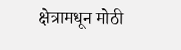क्षेत्रामधून मोठी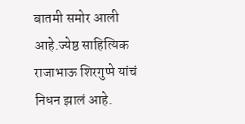बातमी समोर आली आहे.ज्येष्ठ साहित्यिक राजाभाऊ शिरगुप्पे यांचं निधन झालं आहे.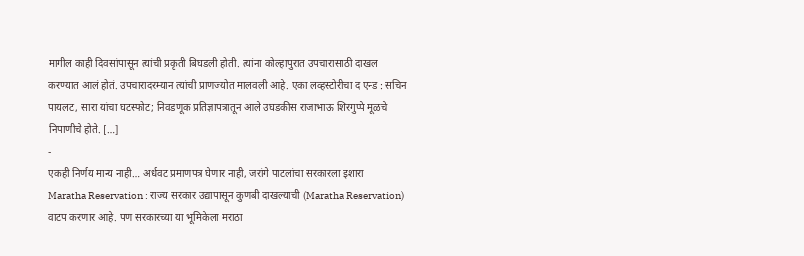मागील काही दिवसांपासून त्यांची प्रकृती बिघडली होती. त्यांना कोल्हापुरात उपचारासाठी दाखल करण्यात आलं होतं. उपचारादरम्यान त्यांची प्राणज्योत मालवली आहे. एका लव्हस्टोरीचा द एन्ड : सचिन पायलट, सारा यांचा घटस्फोट; निवडणूक प्रतिज्ञापत्रातून आले उघडकीस राजाभाऊ शिरगुप्पे मूळचे निपाणीचे होते. […]
-
एकही निर्णय मान्य नाही… अर्धवट प्रमाणपत्र घेणार नाही, जरांगे पाटलांचा सरकारला इशारा
Maratha Reservation : राज्य सरकार उद्यापासून कुणबी दाखल्याची (Maratha Reservation) वाटप करणार आहे. पण सरकारच्या या भूमिकेला मराठा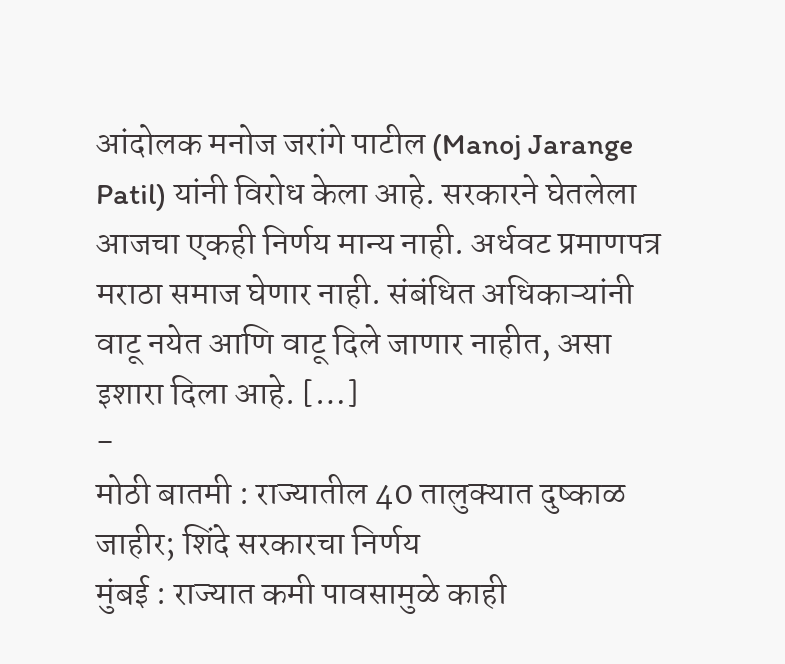आंदोलक मनोज जरांगे पाटील (Manoj Jarange Patil) यांनी विरोध केला आहे. सरकारने घेतलेला आजचा एकही निर्णय मान्य नाही. अर्धवट प्रमाणपत्र मराठा समाज घेणार नाही. संबंधित अधिकाऱ्यांनी वाटू नयेत आणि वाटू दिले जाणार नाहीत, असा इशारा दिला आहे. […]
-
मोठी बातमी : राज्यातील 40 तालुक्यात दुष्काळ जाहीर; शिंदे सरकारचा निर्णय
मुंबई : राज्यात कमी पावसामुळे काही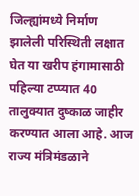जिल्ह्यांमध्ये निर्माण झालेली परिस्थिती लक्षात घेत या खरीप हंगामासाठी पहिल्या टप्प्यात 40 तालुक्यात दुष्काळ जाहीर करण्यात आला आहे. आज राज्य मंत्रिमंडळाने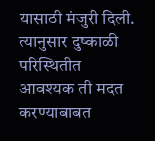यासाठी मंजुरी दिली. त्यानुसार दुष्काळी परिस्थितीत आवश्यक ती मदत करण्याबाबत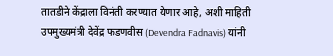तातडीने केंद्राला विनंती करण्यात येणार आहे, अशी माहिती उपमुख्यमंत्री देवेंद्र फडणवीस (Devendra Fadnavis) यांनी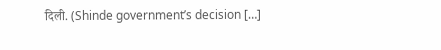दिली. (Shinde government’s decision […]